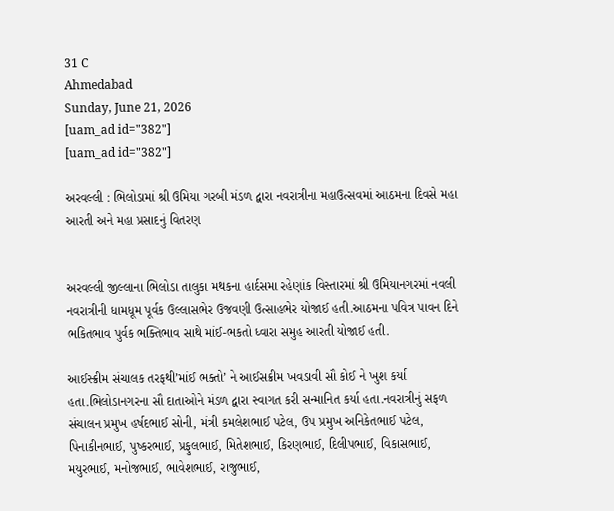31 C
Ahmedabad
Sunday, June 21, 2026
[uam_ad id="382"]
[uam_ad id="382"]

અરવલ્લી : ભિલોડામાં શ્રી ઉમિયા ગરબી મંડળ દ્વારા નવરાત્રીના મહાઉત્સવમાં આઠમના દિવસે મહા આરતી અને મહા પ્રસાદનું વિતરણ


અરવલ્લી જીલ્લાના ભિલોડા તાલુકા મથકના હાર્દસમા રહેણાંક વિસ્તારમાં શ્રી ઉમિયાનગરમાં નવલી નવરાત્રીની ધામધૂમ પૂર્વક ઉલ્લાસભેર ઉજવણી ઉત્સાહભેર યોજાઈ હતી.આઠમના પવિત્ર પાવન દિને ભકિતભાવ પુર્વક ભક્તિભાવ સાથે માંઈ-ભકતો ધ્વારા સમુહ આરતી યોજાઈ હતી.

આઈસ્ક્રીમ સંચાલક તરફથી’માંઈ ભક્તો’ ને આઈસક્રીમ ખવડાવી સૌ કોઈ ને ખુશ કર્યા હતા.ભિલોડાનગરના સૌ દાતાઓને મંડળ દ્વારા સ્વાગત કરી સન્માનિત કર્યા હતા.નવરાત્રીનું સફળ સંચાલન પ્રમુખ હર્ષદભાઈ સોની, મંત્રી કમલેશભાઈ પટેલ, ઉપ પ્રમુખ અનિકેતભાઈ પટેલ, પિનાકીનભાઈ, પુષ્કરભાઈ, પ્રફુલભાઈ, મિતેશભાઈ, કિરણભાઈ, દિલીપભાઈ, વિકાસભાઈ, મયુરભાઈ, મનોજભાઈ, ભાવેશભાઈ, રાજુભાઈ,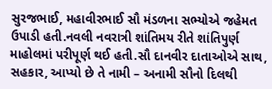સુરજભાઈ, મહાવીરભાઈ સૌ મંડળના સભ્યોએ જહેમત ઉપાડી હતી.નવલી નવરાત્રી શાંતિમય રીતે શાંતિપુર્ણ માહોલમાં પરીપૂર્ણ થઈ હતી.સૌ દાનવીર દાતાઓએ સાથ, સહકાર, આપ્યો છે તે નામી – અનામી સૌનો દિલથી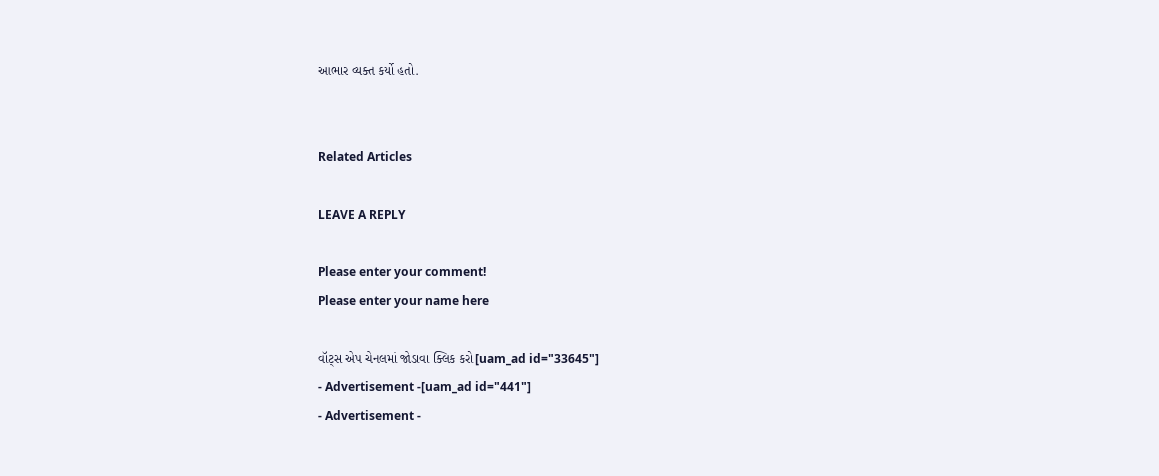આભાર વ્યક્ત કર્યો હતો.


Related Articles

LEAVE A REPLY

Please enter your comment!
Please enter your name here

વૉટ્સ એપ ચેનલમાં જોડાવા ક્લિક કરો[uam_ad id="33645"]
- Advertisement -[uam_ad id="441"]
- Advertisement -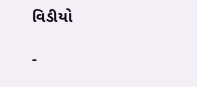વિડીયો

-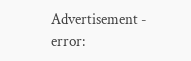Advertisement -
error: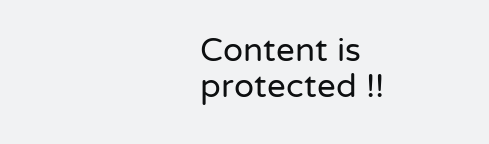Content is protected !!